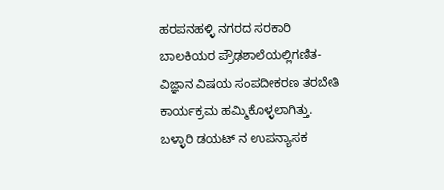ಹರಪನಹಳ್ಳಿ ನಗರದ ಸರಕಾರಿ ಬಾಲಕಿಯರ ಪ್ರೌಢಶಾಲೆಯಲ್ಲಿಗಣಿತ-ವಿಜ್ಞಾನ ವಿಷಯ ಸಂಪದೀಕರಣ ತರಬೇತಿ ಕಾರ್ಯಕ್ರಮ ಹಮ್ಮಿಕೊಳ್ಳಲಾಗಿತ್ತು. ಬಳ್ಳಾರಿ ಡಯಟ್ ನ ಉಪನ್ಯಾಸಕ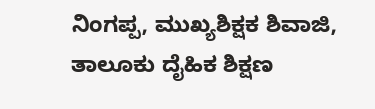ನಿಂಗಪ್ಪ, ಮುಖ್ಯಶಿಕ್ಷಕ ಶಿವಾಜಿ, ತಾಲೂಕು ದೈಹಿಕ ಶಿಕ್ಷಣ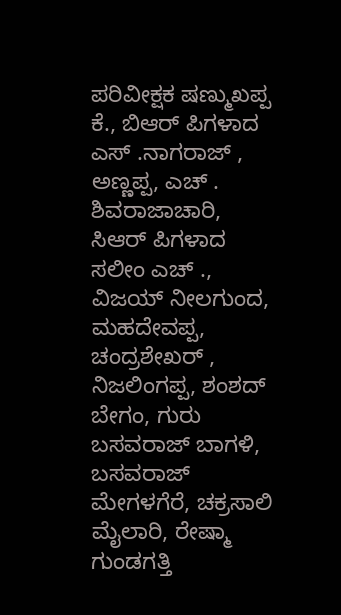ಪರಿವೀಕ್ಷಕ ಷಣ್ಮುಖಪ್ಪ ಕೆ., ಬಿಆರ್ ಪಿಗಳಾದ ಎಸ್ .ನಾಗರಾಜ್ , ಅಣ್ಣಪ್ಪ, ಎಚ್ . ಶಿವರಾಜಾಚಾರಿ, ಸಿಆರ್ ಪಿಗಳಾದ ಸಲೀಂ ಎಚ್ ., ವಿಜಯ್ ನೀಲಗುಂದ, ಮಹದೇವಪ್ಪ, ಚಂದ್ರಶೇಖರ್ , ನಿಜಲಿಂಗಪ್ಪ, ಶಂಶದ್ ಬೇಗಂ, ಗುರು ಬಸವರಾಜ್ ಬಾಗಳಿ, ಬಸವರಾಜ್ ಮೇಗಳಗೆರೆ, ಚಕ್ರಸಾಲಿ ಮೈಲಾರಿ, ರೇಷ್ಮಾ ಗುಂಡಗತ್ತಿ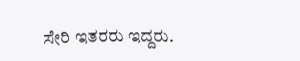ಸೇರಿ ಇತರರು ಇದ್ದರು.